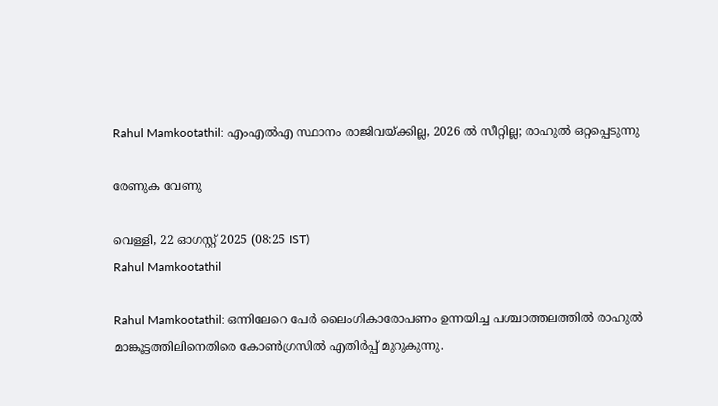Rahul Mamkootathil: എംഎല്‍എ സ്ഥാനം രാജിവയ്ക്കില്ല, 2026 ല്‍ സീറ്റില്ല; രാഹുല്‍ ഒറ്റപ്പെടുന്നു

രേണുക വേണു

വെള്ളി, 22 ഓഗസ്റ്റ് 2025 (08:25 IST)
Rahul Mamkootathil

Rahul Mamkootathil: ഒന്നിലേറെ പേര്‍ ലൈംഗികാരോപണം ഉന്നയിച്ച പശ്ചാത്തലത്തില്‍ രാഹുല്‍ മാങ്കൂട്ടത്തിലിനെതിരെ കോണ്‍ഗ്രസില്‍ എതിര്‍പ്പ് മുറുകുന്നു.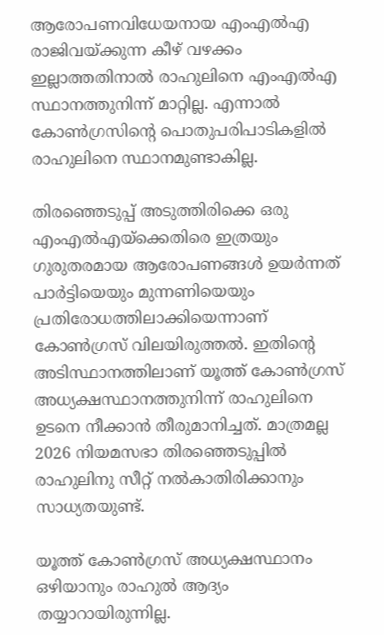ആരോപണവിധേയനായ എംഎല്‍എ രാജിവയ്ക്കുന്ന കീഴ് വഴക്കം ഇല്ലാത്തതിനാല്‍ രാഹുലിനെ എംഎല്‍എ സ്ഥാനത്തുനിന്ന് മാറ്റില്ല. എന്നാല്‍ കോണ്‍ഗ്രസിന്റെ പൊതുപരിപാടികളില്‍ രാഹുലിനെ സ്ഥാനമുണ്ടാകില്ല.

തിരഞ്ഞെടുപ്പ് അടുത്തിരിക്കെ ഒരു എംഎല്‍എയ്‌ക്കെതിരെ ഇത്രയും ഗുരുതരമായ ആരോപണങ്ങള്‍ ഉയര്‍ന്നത് പാര്‍ട്ടിയെയും മുന്നണിയെയും പ്രതിരോധത്തിലാക്കിയെന്നാണ് കോണ്‍ഗ്രസ് വിലയിരുത്തല്‍. ഇതിന്റെ അടിസ്ഥാനത്തിലാണ് യൂത്ത് കോണ്‍ഗ്രസ് അധ്യക്ഷസ്ഥാനത്തുനിന്ന് രാഹുലിനെ ഉടനെ നീക്കാന്‍ തീരുമാനിച്ചത്. മാത്രമല്ല 2026 നിയമസഭാ തിരഞ്ഞെടുപ്പില്‍ രാഹുലിനു സീറ്റ് നല്‍കാതിരിക്കാനും സാധ്യതയുണ്ട്.

യൂത്ത് കോണ്‍ഗ്രസ് അധ്യക്ഷസ്ഥാനം ഒഴിയാനും രാഹുല്‍ ആദ്യം തയ്യാറായിരുന്നില്ല.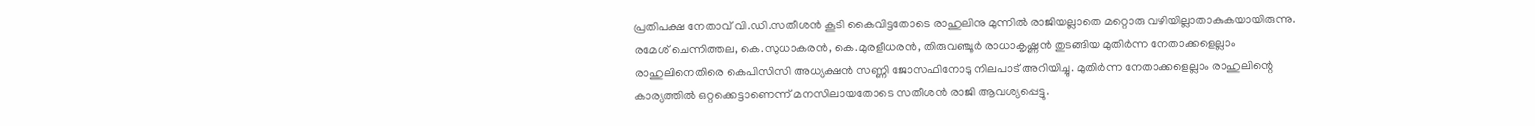പ്രതിപക്ഷ നേതാവ് വി.ഡി.സതീശന്‍ കൂടി കൈവിട്ടതോടെ രാഹുലിനു മുന്നില്‍ രാജിയല്ലാതെ മറ്റൊരു വഴിയില്ലാതാകുകയായിരുന്നു. രമേശ് ചെന്നിത്തല, കെ.സുധാകരന്‍, കെ.മുരളീധരന്‍, തിരുവഞ്ചൂര്‍ രാധാകൃഷ്ണന്‍ തുടങ്ങിയ മുതിര്‍ന്ന നേതാക്കളെല്ലാം രാഹുലിനെതിരെ കെപിസിസി അധ്യക്ഷന്‍ സണ്ണി ജോസഫിനോടു നിലപാട് അറിയിച്ചു. മുതിര്‍ന്ന നേതാക്കളെല്ലാം രാഹുലിന്റെ കാര്യത്തില്‍ ഒറ്റക്കെട്ടാണെന്ന് മനസിലായതോടെ സതീശന്‍ രാജി ആവശ്യപ്പെട്ടു.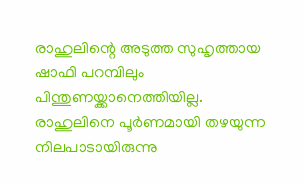രാഹുലിന്റെ അടുത്ത സുഹൃത്തായ ഷാഫി പറമ്പിലും പിന്തുണയ്ക്കാനെത്തിയില്ല. രാഹുലിനെ പൂര്‍ണമായി തഴയുന്ന നിലപാടായിരുന്നു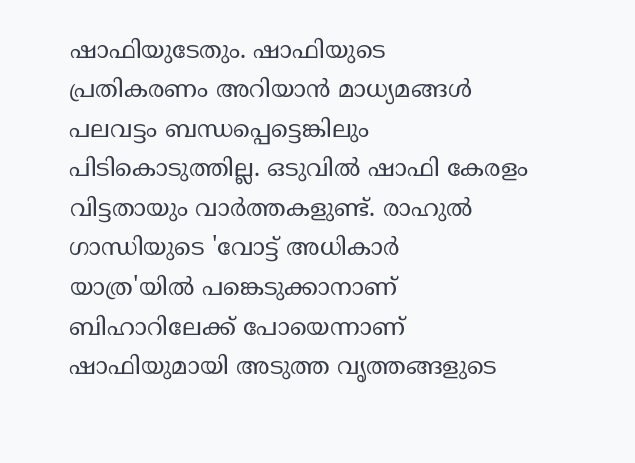ഷാഫിയുടേതും. ഷാഫിയുടെ പ്രതികരണം അറിയാന്‍ മാധ്യമങ്ങള്‍ പലവട്ടം ബന്ധപ്പെട്ടെങ്കിലും പിടികൊടുത്തില്ല. ഒടുവില്‍ ഷാഫി കേരളം വിട്ടതായും വാര്‍ത്തകളുണ്ട്. രാഹുല്‍ ഗാന്ധിയുടെ 'വോട്ട് അധികാര്‍ യാത്ര'യില്‍ പങ്കെടുക്കാനാണ് ബിഹാറിലേക്ക് പോയെന്നാണ് ഷാഫിയുമായി അടുത്ത വൃത്തങ്ങളുടെ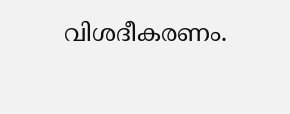വിശദീകരണം.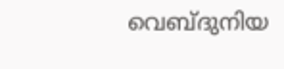വെബ്ദുനിയ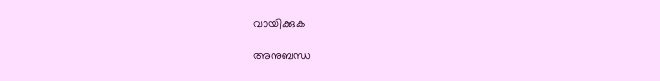വായിക്കുക

അനുബന്ധ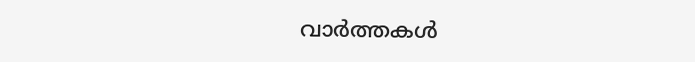വാര്‍ത്തകള്‍